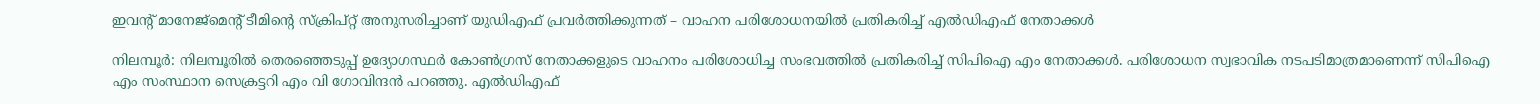ഇവന്റ് മാനേജ്മെന്റ് ടീമിന്റെ സ്ക്രിപ്റ്റ് അനുസരിച്ചാണ് യുഡിഎഫ് പ്രവർത്തിക്കുന്നത് – വാഹന പരിശോധനയിൽ പ്രതികരിച്ച് എൽഡിഎഫ് നേതാക്കൾ

നിലമ്പൂർ: നിലമ്പൂരിൽ തെരഞ്ഞെടുപ്പ് ഉദ്യോഗസ്ഥർ കോൺഗ്രസ് നേതാക്കളുടെ വാഹനം പരിശോധിച്ച സംഭവത്തിൽ പ്രതികരിച്ച് സിപിഐ എം നേതാക്കൾ. പരിശോധന സ്വഭാവിക നടപടിമാത്രമാണെന്ന് സിപിഐ എം സംസ്ഥാന സെക്രട്ടറി എം വി ഗോവിന്ദൻ പറഞ്ഞു. എൽഡിഎഫ്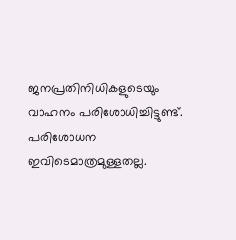ജനപ്രതിനിധികളുടെയും വാഹനം പരിശോധിച്ചിട്ടുണ്ട്. പരിശോധന ഇവിടെമാത്രമുള്ളതല്ല.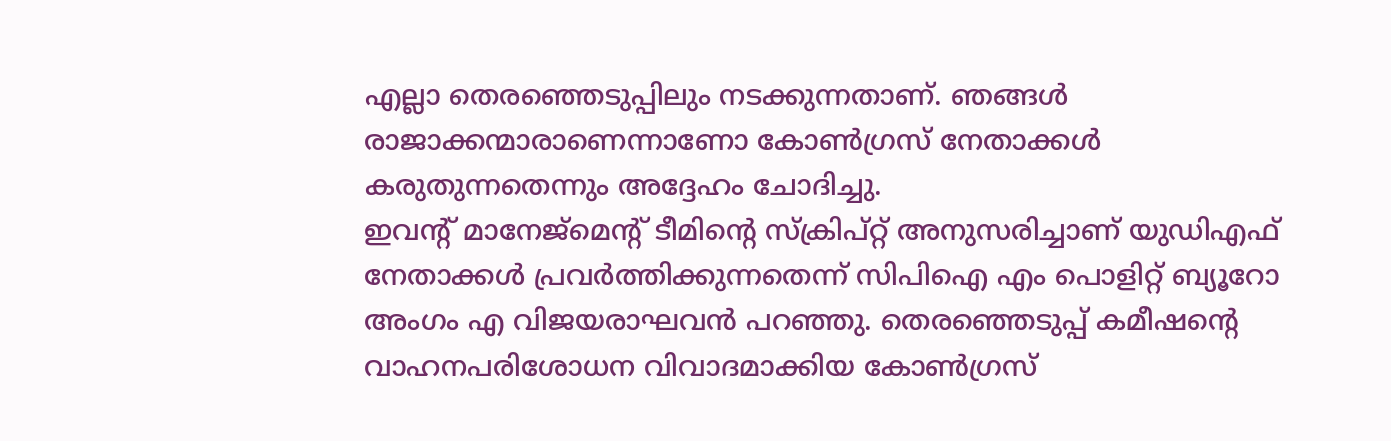എല്ലാ തെരഞ്ഞെടുപ്പിലും നടക്കുന്നതാണ്. ഞങ്ങൾ രാജാക്കന്മാരാണെന്നാണോ കോൺഗ്രസ് നേതാക്കൾ കരുതുന്നതെന്നും അദ്ദേഹം ചോദിച്ചു.
ഇവന്റ് മാനേജ്മെന്റ് ടീമിന്റെ സ്ക്രിപ്റ്റ് അനുസരിച്ചാണ് യുഡിഎഫ് നേതാക്കൾ പ്രവർത്തിക്കുന്നതെന്ന് സിപിഐ എം പൊളിറ്റ് ബ്യൂറോ അംഗം എ വിജയരാഘവൻ പറഞ്ഞു. തെരഞ്ഞെടുപ്പ് കമീഷന്റെ വാഹനപരിശോധന വിവാദമാക്കിയ കോൺഗ്രസ്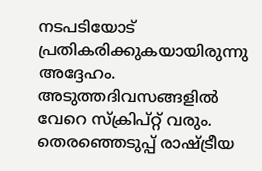നടപടിയോട് പ്രതികരിക്കുകയായിരുന്നു അദ്ദേഹം. അടുത്തദിവസങ്ങളിൽ വേറെ സ്ക്രിപ്റ്റ് വരും. തെരഞ്ഞെടുപ്പ് രാഷ്ട്രീയ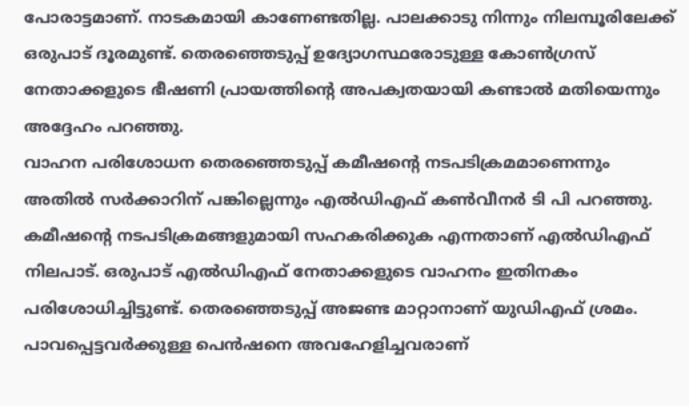പോരാട്ടമാണ്. നാടകമായി കാണേണ്ടതില്ല. പാലക്കാടു നിന്നും നിലമ്പൂരിലേക്ക് ഒരുപാട് ദൂരമുണ്ട്. തെരഞ്ഞെടുപ്പ് ഉദ്യോഗസ്ഥരോടുള്ള കോൺഗ്രസ് നേതാക്കളുടെ ഭീഷണി പ്രായത്തിന്റെ അപക്വതയായി കണ്ടാൽ മതിയെന്നും അദ്ദേഹം പറഞ്ഞു.
വാഹന പരിശോധന തെരഞ്ഞെടുപ്പ് കമീഷന്റെ നടപടിക്രമമാണെന്നും അതിൽ സർക്കാറിന് പങ്കില്ലെന്നും എൽഡിഎഫ് കൺവീനർ ടി പി പറഞ്ഞു. കമീഷന്റെ നടപടിക്രമങ്ങളുമായി സഹകരിക്കുക എന്നതാണ് എൽഡിഎഫ് നിലപാട്. ഒരുപാട് എൽഡിഎഫ് നേതാക്കളുടെ വാഹനം ഇതിനകം പരിശോധിച്ചിട്ടുണ്ട്. തെരഞ്ഞെടുപ്പ് അജണ്ട മാറ്റാനാണ് യുഡിഎഫ് ശ്രമം. പാവപ്പെട്ടവർക്കുള്ള പെൻഷനെ അവഹേളിച്ചവരാണ്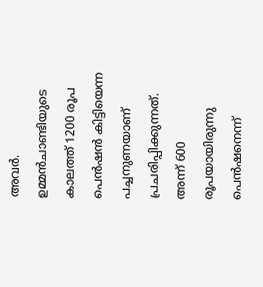അവർ. ഉമ്മൻചാണ്ടിയുടെ കാലത്ത് 1200 രൂപ പെൻഷൻ കിട്ടിയെന്ന പച്ചനുണയാണ് പ്രചരിപ്പിക്കുന്നത്. അന്ന് 600 രൂപയായിരുന്നു പെൻഷനെന്ന്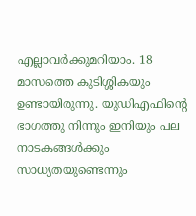എല്ലാവർക്കുമറിയാം. 18 മാസത്തെ കുടിശ്ശികയും ഉണ്ടായിരുന്നു. യുഡിഎഫിന്റെ ഭാഗത്തു നിന്നും ഇനിയും പല നാടകങ്ങൾക്കും സാധ്യതയുണ്ടെന്നും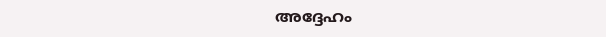അദ്ദേഹം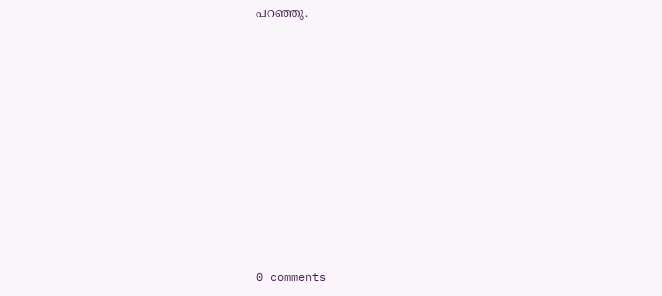പറഞ്ഞു.










0 comments